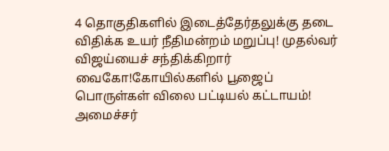4 தொகுதிகளில் இடைத்தேர்தலுக்கு தடை விதிக்க உயர் நீதிமன்றம் மறுப்பு! முதல்வர் விஜய்யைச் சந்திக்கிறார் வைகோ!கோயில்களில் பூஜைப் பொருள்கள் விலை பட்டியல் கட்டாயம்! அமைச்சர்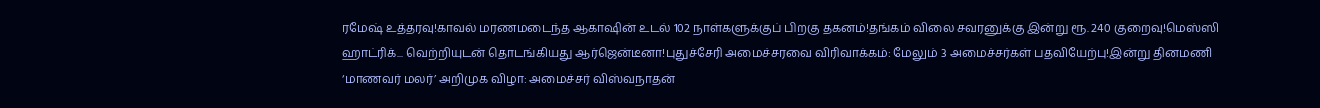ரமேஷ் உத்தரவு!காவல் மரணமடைந்த ஆகாஷின் உடல் 102 நாள்களுக்குப் பிறகு தகனம்!தங்கம் விலை சவரனுக்கு இன்று ரூ. 240 குறைவு!மெஸ்ஸி ஹாட்ரிக்... வெற்றியுடன் தொடங்கியது ஆர்ஜென்டீனா!புதுச்சேரி அமைச்சரவை விரிவாக்கம்: மேலும் 3 அமைச்சர்கள் பதவியேற்பு!இன்று தினமணி ‘மாணவர் மலர்’ அறிமுக விழா: அமைச்சர் விஸ்வநாதன்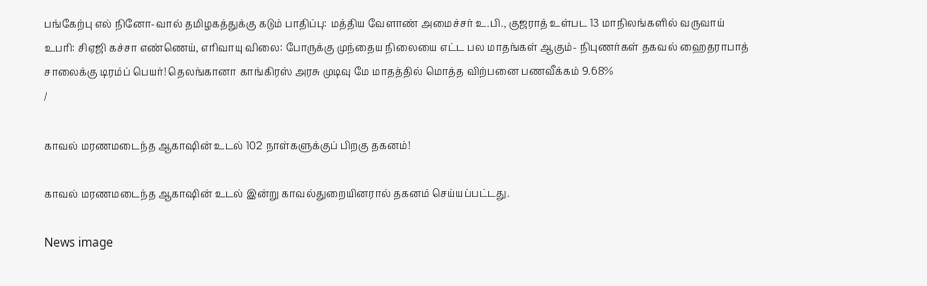பங்கேற்பு எல் நினோ-வால் தமிழகத்துக்கு கடும் பாதிப்பு: மத்திய வேளாண் அமைச்சர் உ.பி., குஜராத் உள்பட 13 மாநிலங்களில் வருவாய் உபரி: சிஏஜி கச்சா எண்ணெய், எரிவாயு விலை: போருக்கு முந்தைய நிலையை எட்ட பல மாதங்கள் ஆகும்- நிபுணர்கள் தகவல் ஹைதராபாத் சாலைக்கு டிரம்ப் பெயர்! தெலங்கானா காங்கிரஸ் அரசு முடிவு மே மாதத்தில் மொத்த விற்பனை பணவீக்கம் 9.68%
/

காவல் மரணமடைந்த ஆகாஷின் உடல் 102 நாள்களுக்குப் பிறகு தகனம்!

காவல் மரணமடைந்த ஆகாஷின் உடல் இன்று காவல்துறையினரால் தகனம் செய்யப்பட்டது.

News image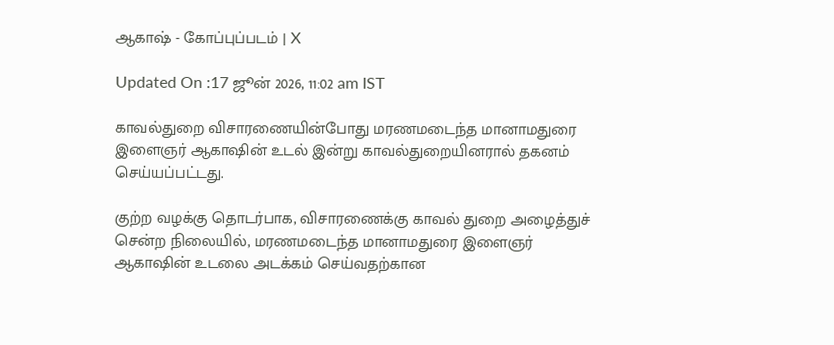ஆகாஷ் - கோப்புப்படம் | X

Updated On :17 ஜூன் 2026, 11:02 am IST

காவல்துறை விசாரணையின்போது மரணமடைந்த மானாமதுரை இளைஞர் ஆகாஷின் உடல் இன்று காவல்துறையினரால் தகனம் செய்யப்பட்டது.

குற்ற வழக்கு தொடர்பாக, விசாரணைக்கு காவல் துறை அழைத்துச் சென்ற நிலையில், மரணமடைந்த மானாமதுரை இளைஞர் ஆகாஷின் உடலை அடக்கம் செய்வதற்கான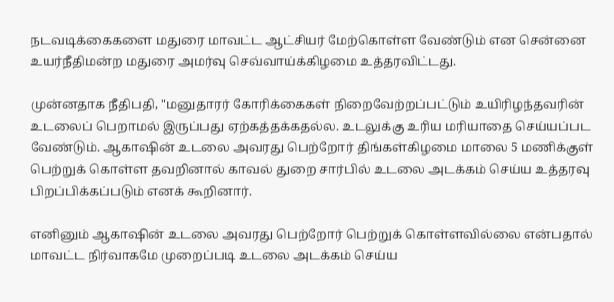நடவடிக்கைகளை மதுரை மாவட்ட ஆட்சியர் மேற்கொள்ள வேண்டும் என சென்னை உயர்நீதிமன்ற மதுரை அமர்வு செவ்வாய்க்கிழமை உத்தரவிட்டது.

முன்னதாக நீதிபதி, "மனுதாரர் கோரிக்கைகள் நிறைவேற்றப்பட்டும் உயிரிழந்தவரின் உடலைப் பெறாமல் இருப்பது ஏற்கத்தக்கதல்ல. உடலுக்கு உரிய மரியாதை செய்யப்பட வேண்டும். ஆகாஷின் உடலை அவரது பெற்றோர் திங்கள்கிழமை மாலை 5 மணிக்குள் பெற்றுக் கொள்ள தவறினால் காவல் துறை சார்பில் உடலை அடக்கம் செய்ய உத்தரவு பிறப்பிக்கப்படும் எனக் கூறினார்.

எனினும் ஆகாஷின் உடலை அவரது பெற்றோர் பெற்றுக் கொள்ளவில்லை என்பதால் மாவட்ட நிர்வாகமே முறைப்படி உடலை அடக்கம் செய்ய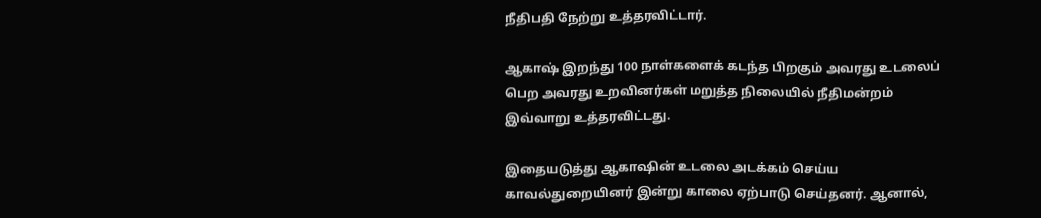நீதிபதி நேற்று உத்தரவிட்டார்.

ஆகாஷ் இறந்து 100 நாள்களைக் கடந்த பிறகும் அவரது உடலைப் பெற அவரது உறவினர்கள் மறுத்த நிலையில் நீதிமன்றம் இவ்வாறு உத்தரவிட்டது.

இதையடுத்து ஆகாஷின் உடலை அடக்கம் செய்ய காவல்துறையினர் இன்று காலை ஏற்பாடு செய்தனர். ஆனால்,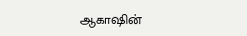ஆகாஷின்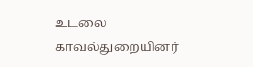உடலை காவல்துறையினர்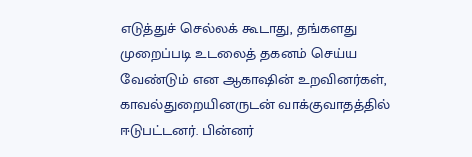எடுத்துச் செல்லக் கூடாது, தங்களது முறைப்படி உடலைத் தகனம் செய்ய வேண்டும் என ஆகாஷின் உறவினர்கள், காவல்துறையினருடன் வாக்குவாதத்தில் ஈடுபட்டனர். பின்னர்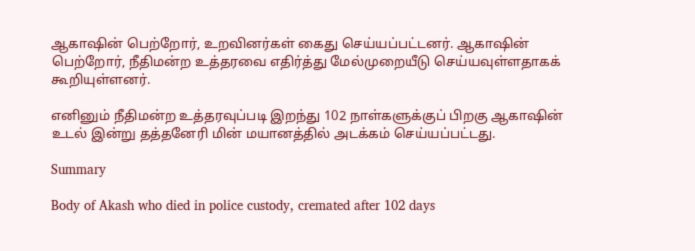ஆகாஷின் பெற்றோர், உறவினர்கள் கைது செய்யப்பட்டனர். ஆகாஷின் பெற்றோர், நீதிமன்ற உத்தரவை எதிர்த்து மேல்முறையீடு செய்யவுள்ளதாகக் கூறியுள்ளனர்.

எனினும் நீதிமன்ற உத்தரவுப்படி இறந்து 102 நாள்களுக்குப் பிறகு ஆகாஷின் உடல் இன்று தத்தனேரி மின் மயானத்தில் அடக்கம் செய்யப்பட்டது.

Summary

Body of Akash who died in police custody, cremated after 102 days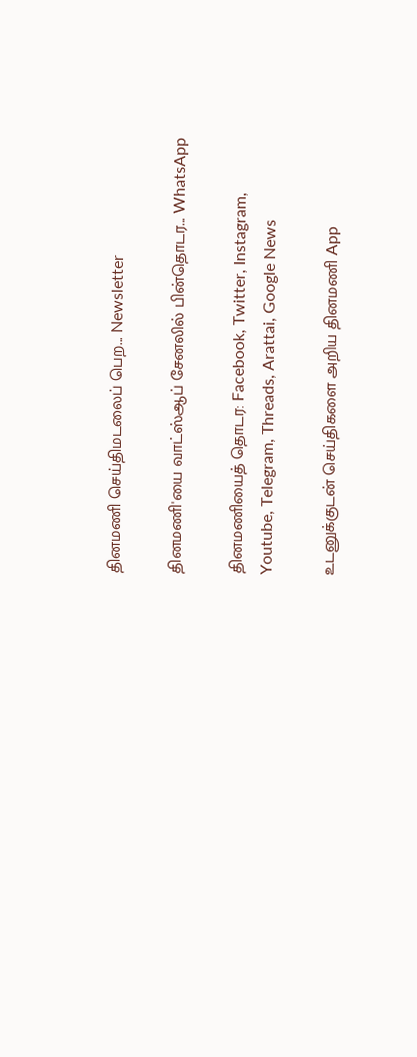தினமணி செய்திமடலைப் பெற... Newsletter

தினமணி'யை வாட்ஸ்ஆப் சேனலில் பின்தொடர... WhatsApp

தினமணியைத் தொடர: Facebook, Twitter, Instagram, Youtube, Telegram, Threads, Arattai, Google News

உடனுக்குடன் செய்திகளை அறிய தினமணி App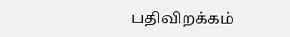பதிவிறக்கம்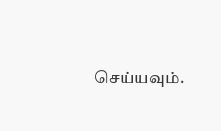செய்யவும்.